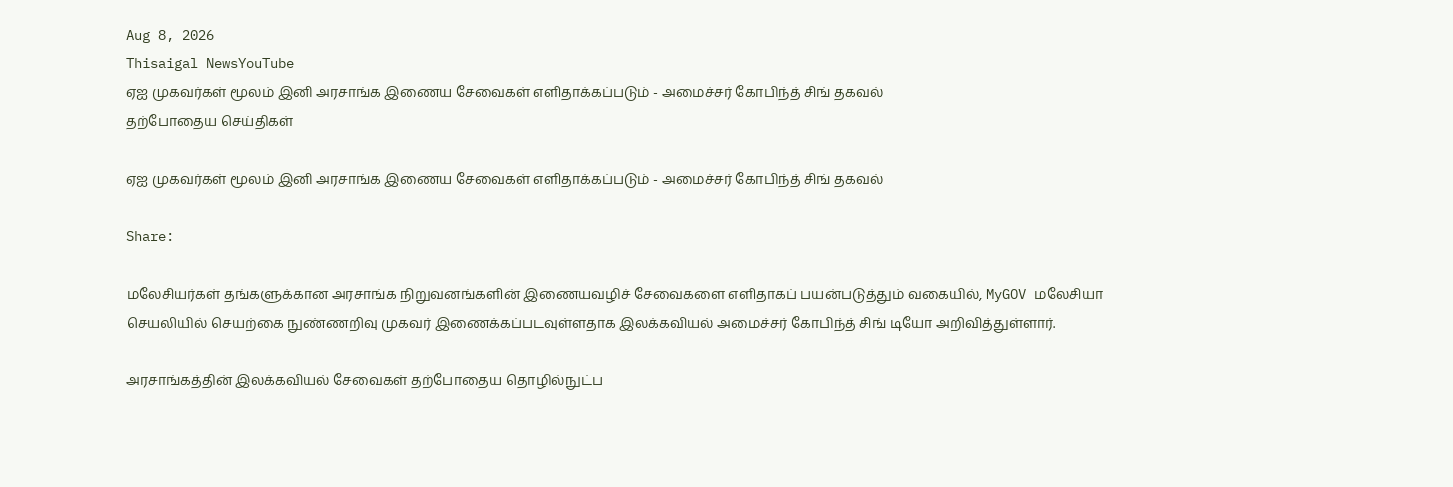Aug 8, 2026
Thisaigal NewsYouTube
ஏஐ முகவர்கள் மூலம் இனி அரசாங்க இணைய சேவைகள் எளிதாக்கப்படும் - அமைச்சர் கோபிந்த் சிங் தகவல்
தற்போதைய செய்திகள்

ஏஐ முகவர்கள் மூலம் இனி அரசாங்க இணைய சேவைகள் எளிதாக்கப்படும் - அமைச்சர் கோபிந்த் சிங் தகவல்

Share:

மலேசியர்கள் தங்களுக்கான அரசாங்க நிறுவனங்களின் இணையவழிச் சேவைகளை எளிதாகப் பயன்படுத்தும் வகையில், MyGOV மலேசியா செயலியில் செயற்கை நுண்ணறிவு முகவர் இணைக்கப்படவுள்ளதாக இலக்கவியல் அமைச்சர் கோபிந்த் சிங் டியோ அறிவித்துள்ளார்.

அரசாங்கத்தின் இலக்கவியல் சேவைகள் தற்போதைய தொழில்நுட்ப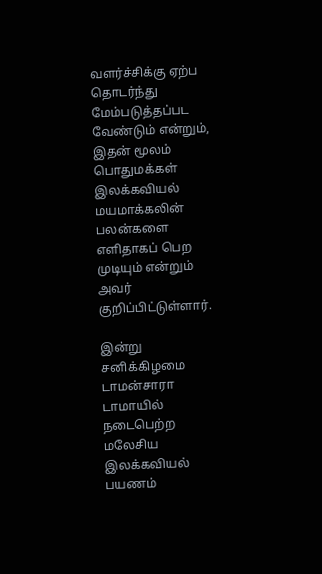வளர்ச்சிக்கு ஏற்ப தொடர்ந்து மேம்படுத்தப்பட வேண்டும் என்றும், இதன் மூலம் பொதுமக்கள் இலக்கவியல் மயமாக்கலின் பலன்களை எளிதாகப் பெற முடியும் என்றும் அவர் குறிப்பிட்டுள்ளார்.

இன்று சனிக்கிழமை டாமன்சாரா டாமாயில் நடைபெற்ற மலேசிய இலக்கவியல் பயணம்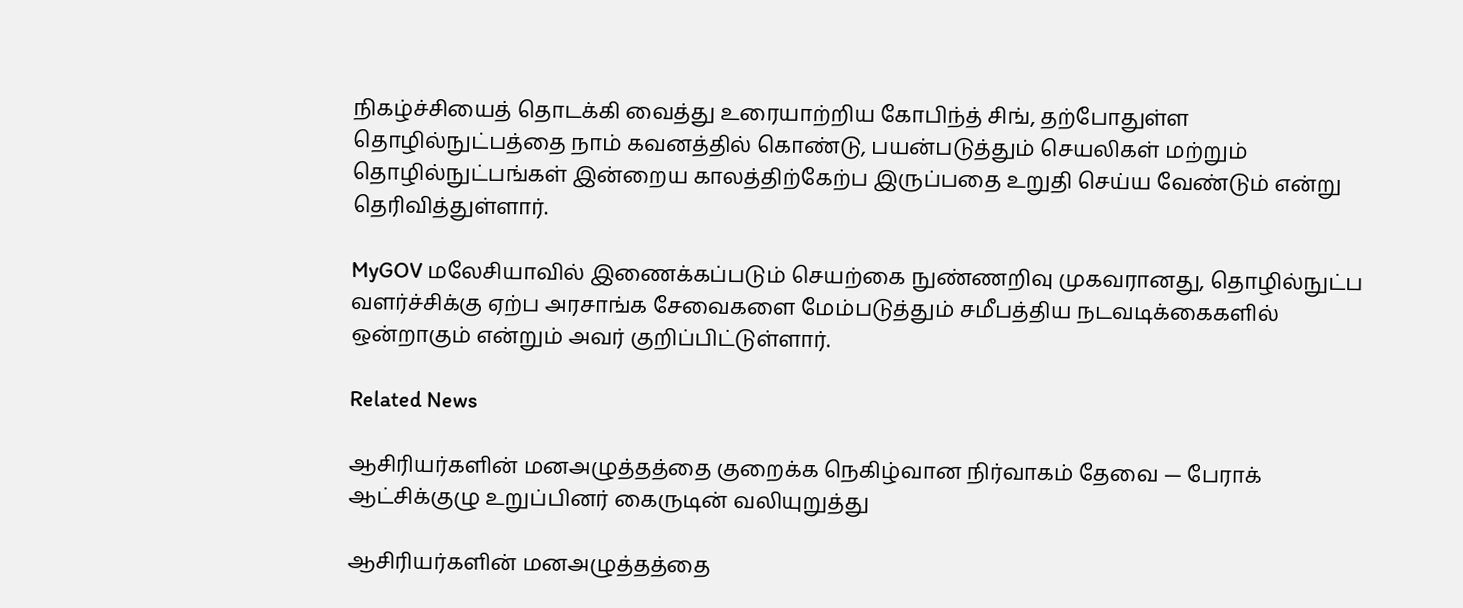நிகழ்ச்சியைத் தொடக்கி வைத்து உரையாற்றிய கோபிந்த் சிங், தற்போதுள்ள தொழில்நுட்பத்தை நாம் கவனத்தில் கொண்டு, பயன்படுத்தும் செயலிகள் மற்றும் தொழில்நுட்பங்கள் இன்றைய காலத்திற்கேற்ப இருப்பதை உறுதி செய்ய வேண்டும் என்று தெரிவித்துள்ளார்.

MyGOV மலேசியாவில் இணைக்கப்படும் செயற்கை நுண்ணறிவு முகவரானது, தொழில்நுட்ப வளர்ச்சிக்கு ஏற்ப அரசாங்க சேவைகளை மேம்படுத்தும் சமீபத்திய நடவடிக்கைகளில் ஒன்றாகும் என்றும் அவர் குறிப்பிட்டுள்ளார்.

Related News

ஆசிரியர்களின் மனஅழுத்தத்தை குறைக்க நெகிழ்வான நிர்வாகம் தேவை — பேராக் ஆட்சிக்குழு உறுப்பினர் கைருடின் வலியுறுத்து

ஆசிரியர்களின் மனஅழுத்தத்தை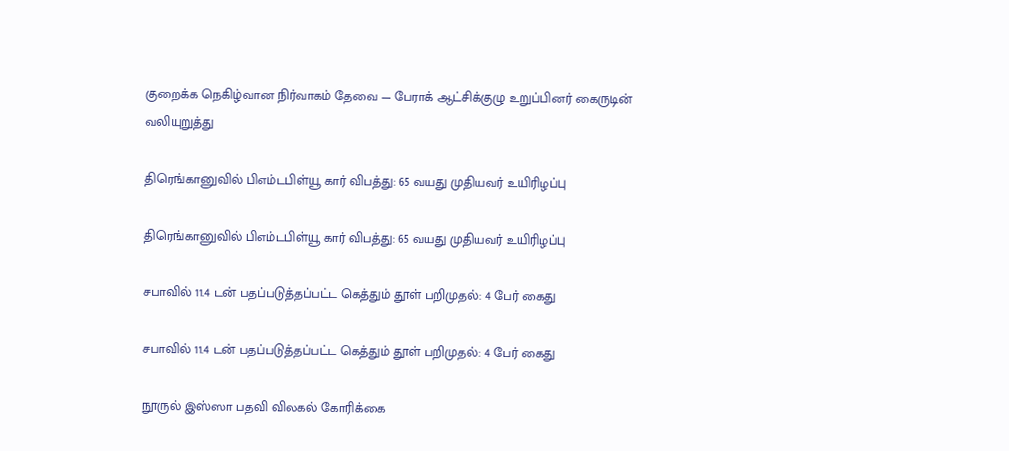குறைக்க நெகிழ்வான நிர்வாகம் தேவை — பேராக் ஆட்சிக்குழு உறுப்பினர் கைருடின் வலியுறுத்து

திரெங்கானுவில் பிஎம்டபிள்யூ கார் விபத்து: 65 வயது முதியவர் உயிரிழப்பு

திரெங்கானுவில் பிஎம்டபிள்யூ கார் விபத்து: 65 வயது முதியவர் உயிரிழப்பு

சபாவில் 11.4 டன் பதப்படுத்தப்பட்ட கெத்தும் தூள் பறிமுதல்: 4 பேர் கைது

சபாவில் 11.4 டன் பதப்படுத்தப்பட்ட கெத்தும் தூள் பறிமுதல்: 4 பேர் கைது

நூருல் இஸ்ஸா பதவி விலகல் கோரிக்கை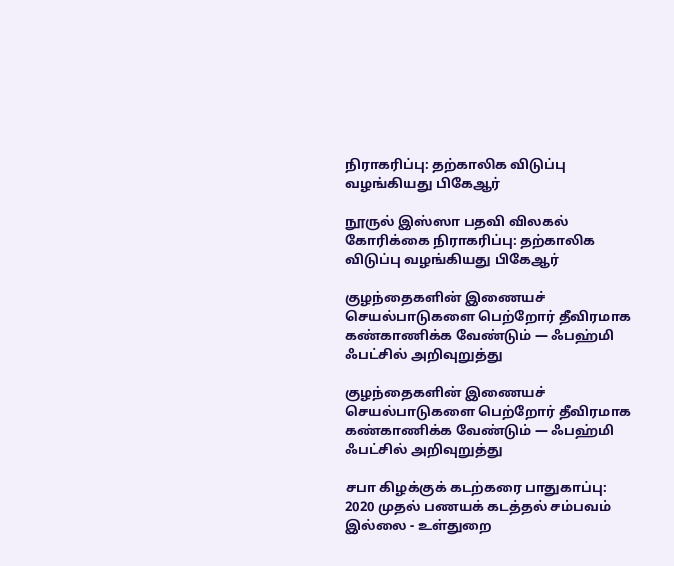நிராகரிப்பு: தற்காலிக விடுப்பு வழங்கியது பிகேஆர்

நூருல் இஸ்ஸா பதவி விலகல் கோரிக்கை நிராகரிப்பு: தற்காலிக விடுப்பு வழங்கியது பிகேஆர்

குழந்தைகளின் இணையச் செயல்பாடுகளை பெற்றோர் தீவிரமாக கண்காணிக்க வேண்டும் — ஃபஹ்மி ஃபட்சில் அறிவுறுத்து

குழந்தைகளின் இணையச் செயல்பாடுகளை பெற்றோர் தீவிரமாக கண்காணிக்க வேண்டும் — ஃபஹ்மி ஃபட்சில் அறிவுறுத்து

சபா கிழக்குக் கடற்கரை பாதுகாப்பு: 2020 முதல் பணயக் கடத்தல் சம்பவம் இல்லை - உள்துறை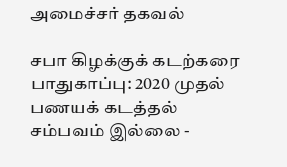அமைச்சர் தகவல்

சபா கிழக்குக் கடற்கரை பாதுகாப்பு: 2020 முதல் பணயக் கடத்தல் சம்பவம் இல்லை -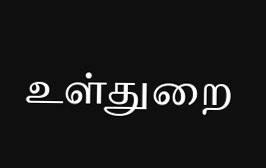உள்துறை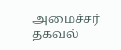அமைச்சர் தகவல்